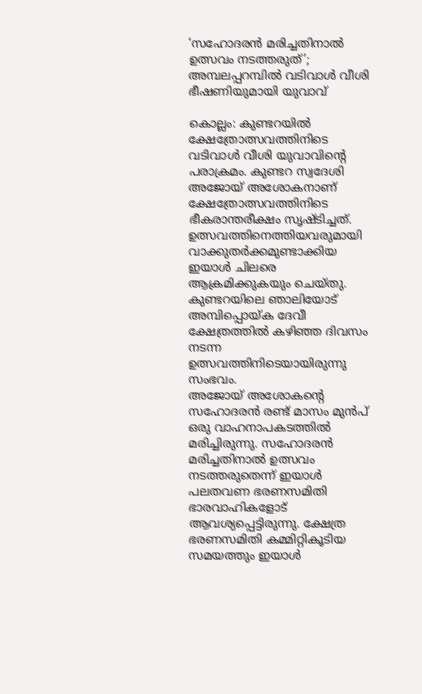‘സഹോദരൻ മരിച്ചതിനാൽ ഉത്സവം നടത്തരുത്’; അമ്പലപ്പറമ്പിൽ വടിവാൾ വീശി ഭീഷണിയുമായി യുവാവ്

കൊല്ലം: കുണ്ടറയിൽ ക്ഷേത്രോത്സവത്തിനിടെ വടിവാൾ വീശി യുവാവിന്റെ പരാക്രമം. കുണ്ടറ സ്വദേശി അജോയ് അശോകനാണ് ക്ഷേത്രോത്സവത്തിനിടെ ഭീകരാന്തരീക്ഷം സൃഷ്ടിച്ചത്. ഉത്സവത്തിനെത്തിയവരുമായി വാക്കുതർക്കമുണ്ടാക്കിയ ഇയാൾ ചിലരെ ആക്രമിക്കുകയും ചെയ്തു. കുണ്ടറയിലെ ഞാലിയോട് അമ്പിപ്പൊയ്ക ദേവീ ക്ഷേത്രത്തിൽ കഴിഞ്ഞ ദിവസം നടന്ന ഉത്സവത്തിനിടെയായിരുന്നു സംഭവം.
അജോയ് അശോകന്റെ സഹോദരൻ രണ്ട് മാസം മുൻപ് ഒരു വാഹനാപകടത്തിൽ മരിച്ചിരുന്നു. സഹോദരൻ മരിച്ചതിനാൽ ഉത്സവം നടത്തരുതെന്ന് ഇയാൾ പലതവണ ഭരണസമിതി ഭാരവാഹികളോട് ആവശ്യപ്പെട്ടിരുന്നു. ക്ഷേത്ര ഭരണസമിതി കമ്മിറ്റികൂടിയ സമയത്തും ഇയാൾ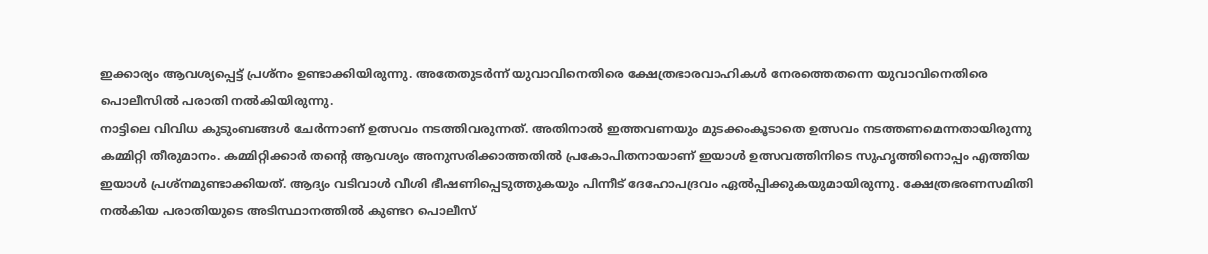ഇക്കാര്യം ആവശ്യപ്പെട്ട് പ്രശ്നം ഉണ്ടാക്കിയിരുന്നു. അതേതുടർന്ന് യുവാവിനെതിരെ ക്ഷേത്രഭാരവാഹികൾ നേരത്തെതന്നെ യുവാവിനെതിരെ പൊലീസിൽ പരാതി നൽകിയിരുന്നു.
നാട്ടിലെ വിവിധ കുടുംബങ്ങൾ ചേർന്നാണ് ഉത്സവം നടത്തിവരുന്നത്. അതിനാൽ ഇത്തവണയും മുടക്കംകൂടാതെ ഉത്സവം നടത്തണമെന്നതായിരുന്നു കമ്മിറ്റി തീരുമാനം. കമ്മിറ്റിക്കാർ തന്റെ ആവശ്യം അനുസരിക്കാത്തതിൽ പ്രകോപിതനായാണ് ഇയാൾ ഉത്സവത്തിനിടെ സുഹൃത്തിനൊപ്പം എത്തിയ ഇയാൾ പ്രശ്നമുണ്ടാക്കിയത്. ആദ്യം വടിവാൾ വീശി ഭീഷണിപ്പെടുത്തുകയും പിന്നീട് ദേഹോപദ്രവം ഏൽപ്പിക്കുകയുമായിരുന്നു. ക്ഷേത്രഭരണസമിതി നൽകിയ പരാതിയുടെ അടിസ്ഥാനത്തിൽ കുണ്ടറ പൊലീസ്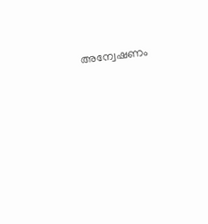അന്വേഷണം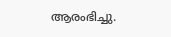ആരംഭിച്ചു.